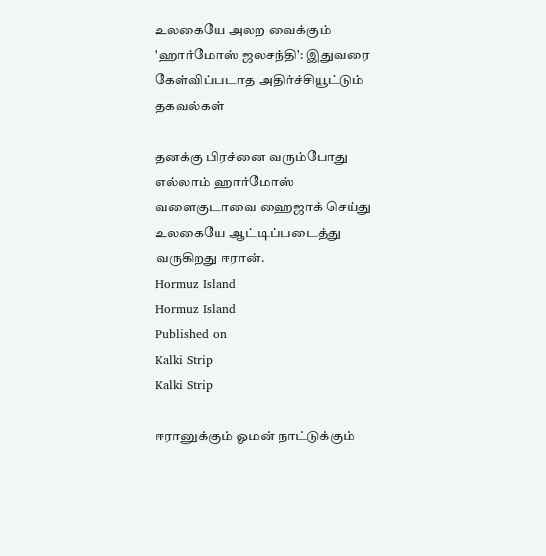உலகையே அலற வைக்கும் 'ஹார்மோஸ் ஜலசந்தி': இதுவரை கேள்விப்படாத அதிர்ச்சியூட்டும் தகவல்கள்

தனக்கு பிரச்னை வரும்போது எல்லாம் ஹார்மோஸ் வளைகுடாவை ஹைஜாக் செய்து உலகையே ஆட்டிப்படைத்து வருகிறது ஈரான்.
Hormuz Island
Hormuz Island
Published on
Kalki Strip
Kalki Strip

ஈரானுக்கும் ஓமன் நாட்டுக்கும்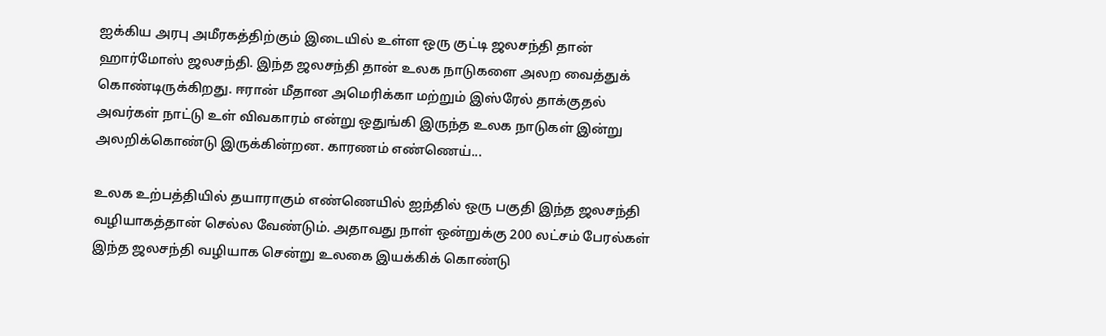ஐக்கிய அரபு அமீரகத்திற்கும் இடையில் உள்ள ஒரு குட்டி ஜலசந்தி தான் ஹார்மோஸ் ஜலசந்தி. இந்த ஜலசந்தி தான் உலக நாடுகளை அலற வைத்துக் கொண்டிருக்கிறது. ஈரான் மீதான அமெரிக்கா மற்றும் இஸ்ரேல் தாக்குதல் அவர்கள் நாட்டு உள் விவகாரம் என்று ஒதுங்கி இருந்த உலக நாடுகள் இன்று அலறிக்கொண்டு இருக்கின்றன. காரணம் எண்ணெய்...

உலக உற்பத்தியில் தயாராகும் எண்ணெயில் ஐந்தில் ஒரு பகுதி இந்த ஜலசந்தி வழியாகத்தான் செல்ல வேண்டும். அதாவது நாள் ஒன்றுக்கு 200 லட்சம் பேரல்கள் இந்த ஜலசந்தி வழியாக சென்று உலகை இயக்கிக் கொண்டு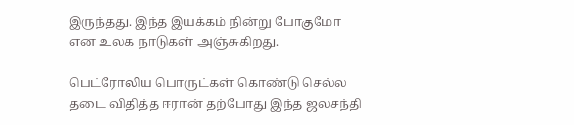இருந்தது. இந்த இயக்கம் நின்று போகுமோ என உலக நாடுகள் அஞ்சுகிறது.

பெட்ரோலிய பொருட்கள் கொண்டு செல்ல தடை விதித்த ஈரான் தற்போது இந்த ஜலசந்தி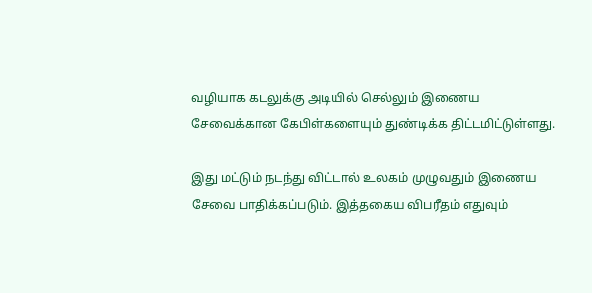வழியாக கடலுக்கு அடியில் செல்லும் இணைய சேவைக்கான கேபிள்களையும் துண்டிக்க திட்டமிட்டுள்ளது.

இது மட்டும் நடந்து விட்டால் உலகம் முழுவதும் இணைய சேவை பாதிக்கப்படும். இத்தகைய விபரீதம் எதுவும்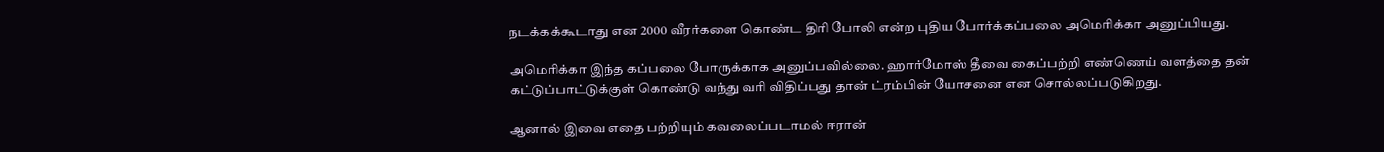நடக்கக்கூடாது என 2000 வீரர்களை கொண்ட திரி போலி என்ற புதிய போர்க்கப்பலை அமெரிக்கா அனுப்பியது.

அமெரிக்கா இந்த கப்பலை போருக்காக அனுப்பவில்லை. ஹார்மோஸ் தீவை கைப்பற்றி எண்ணெய் வளத்தை தன் கட்டுப்பாட்டுக்குள் கொண்டு வந்து வரி விதிப்பது தான் ட்ரம்பின் யோசனை என சொல்லப்படுகிறது.

ஆனால் இவை எதை பற்றியும் கவலைப்படாமல் ஈரான்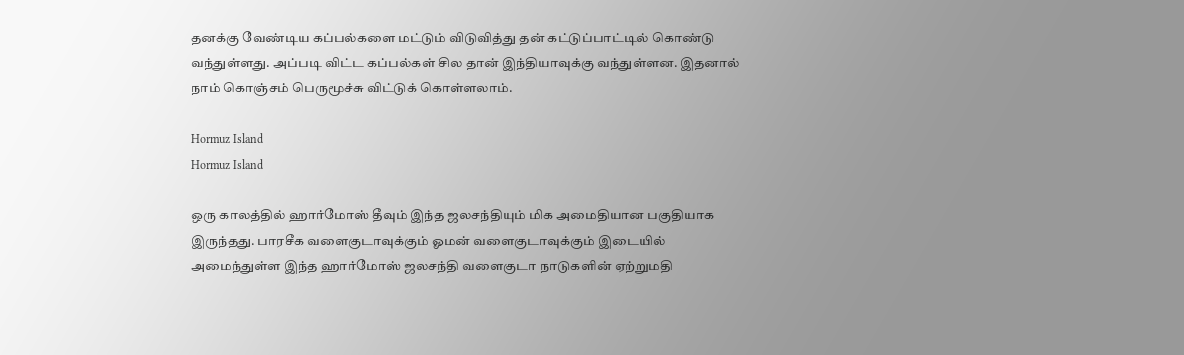தனக்கு வேண்டிய கப்பல்களை மட்டும் விடுவித்து தன் கட்டுப்பாட்டில் கொண்டு வந்துள்ளது. அப்படி விட்ட கப்பல்கள் சில தான் இந்தியாவுக்கு வந்துள்ளன. இதனால் நாம் கொஞ்சம் பெருமூச்சு விட்டுக் கொள்ளலாம்.

Hormuz Island
Hormuz Island

ஒரு காலத்தில் ஹார்மோஸ் தீவும் இந்த ஜலசந்தியும் மிக அமைதியான பகுதியாக இருந்தது. பாரசீக வளைகுடாவுக்கும் ஓமன் வளைகுடாவுக்கும் இடையில் அமைந்துள்ள இந்த ஹார்மோஸ் ஜலசந்தி வளைகுடா நாடுகளின் ஏற்றுமதி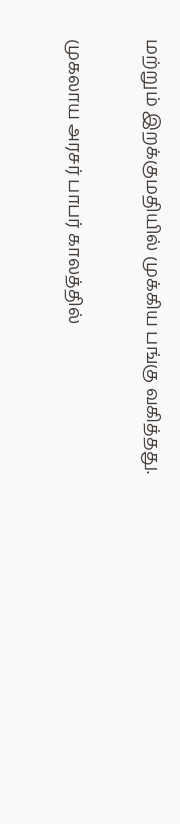மற்றும் இறக்குமதியில் முக்கிய பங்கு வகித்தது.

முகலாய அரசர் பாபர் காலத்தில்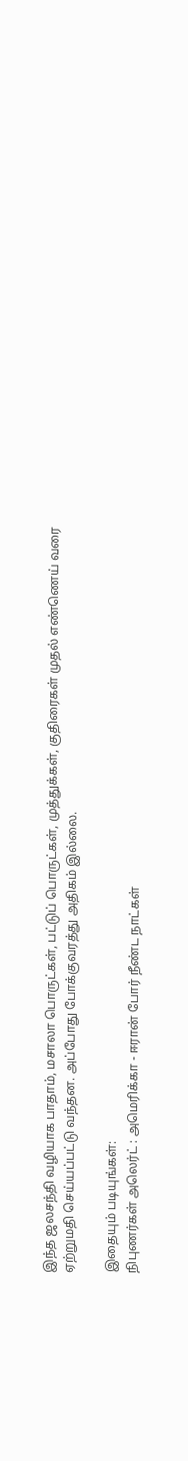இந்த ஜலசந்தி வழியாக பாதாம், மசாலா பொருட்கள், பட்டுப் பொருட்கள், முத்துக்கள், குதிரைகள் முதல் எண்ணெய் வரை ஏற்றுமதி செய்யப்பட்டு வந்தன. அப்போது போக்குவரத்து அதிகம் இல்லை.

இதையும் படியுங்கள்:
நிபுணர்கள் அலெர்ட் : அமெரிக்கா - ஈரான் போர் நீண்ட நாட்கள்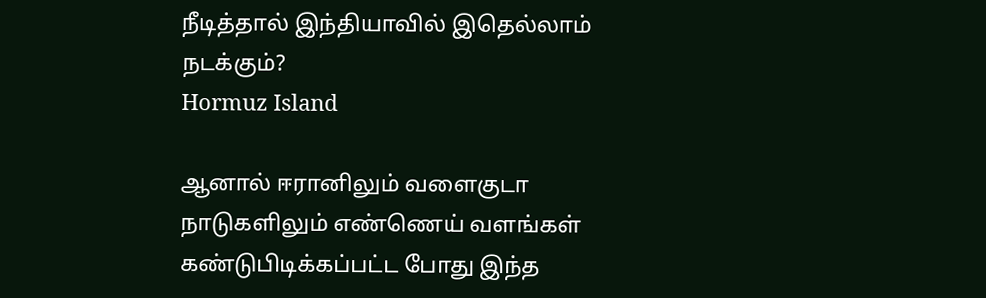நீடித்தால் இந்தியாவில் இதெல்லாம் நடக்கும்?
Hormuz Island

ஆனால் ஈரானிலும் வளைகுடா நாடுகளிலும் எண்ணெய் வளங்கள் கண்டுபிடிக்கப்பட்ட போது இந்த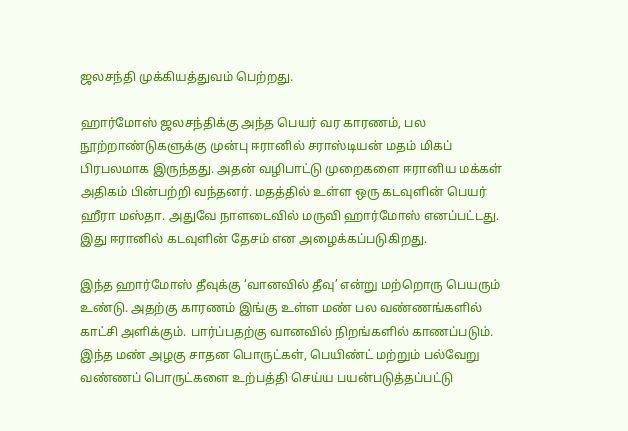ஜலசந்தி முக்கியத்துவம் பெற்றது.

ஹார்மோஸ் ஜலசந்திக்கு அந்த பெயர் வர காரணம், பல நூற்றாண்டுகளுக்கு முன்பு ஈரானில் சராஸ்டியன் மதம் மிகப் பிரபலமாக இருந்தது. அதன் வழிபாட்டு முறைகளை ஈரானிய மக்கள் அதிகம் பின்பற்றி வந்தனர். மதத்தில் உள்ள ஒரு கடவுளின் பெயர் ஹீரா மஸ்தா. அதுவே நாளடைவில் மருவி ஹார்மோஸ் எனப்பட்டது. இது ஈரானில் கடவுளின் தேசம் என அழைக்கப்படுகிறது.

இந்த ஹார்மோஸ் தீவுக்கு ‘வானவில் தீவு’ என்று மற்றொரு பெயரும் உண்டு. அதற்கு காரணம் இங்கு உள்ள மண் பல வண்ணங்களில் காட்சி அளிக்கும். பார்ப்பதற்கு வானவில் நிறங்களில் காணப்படும். இந்த மண் அழகு சாதன பொருட்கள், பெயிண்ட் மற்றும் பல்வேறு வண்ணப் பொருட்களை உற்பத்தி செய்ய பயன்படுத்தப்பட்டு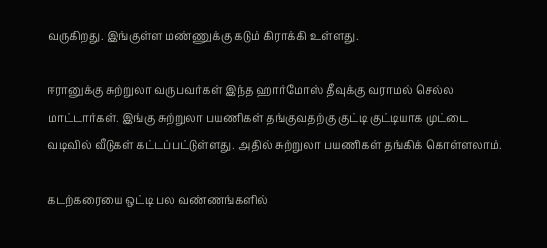வருகிறது. இங்குள்ள மண்ணுக்கு கடும் கிராக்கி உள்ளது.

ஈரானுக்கு சுற்றுலா வருபவர்கள் இந்த ஹார்மோஸ் தீவுக்கு வராமல் செல்ல மாட்டார்கள். இங்கு சுற்றுலா பயணிகள் தங்குவதற்கு குட்டி குட்டியாக முட்டை வடிவில் வீடுகள் கட்டப்பட்டுள்ளது. அதில் சுற்றுலா பயணிகள் தங்கிக் கொள்ளலாம்.

கடற்கரையை ஒட்டி பல வண்ணங்களில்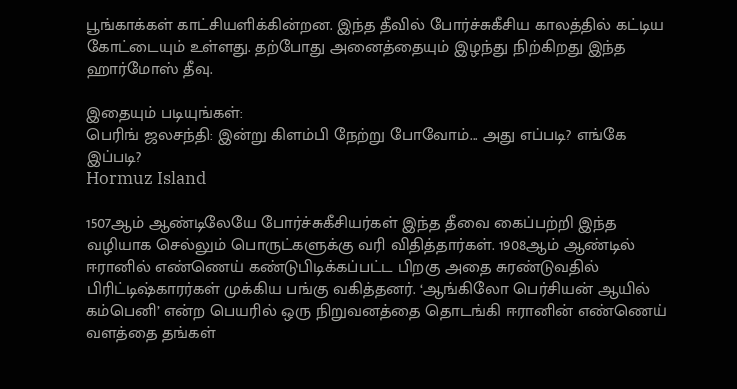பூங்காக்கள் காட்சியளிக்கின்றன. இந்த தீவில் போர்ச்சுகீசிய காலத்தில் கட்டிய கோட்டையும் உள்ளது. தற்போது அனைத்தையும் இழந்து நிற்கிறது இந்த ஹார்மோஸ் தீவு.

இதையும் படியுங்கள்:
பெரிங் ஜலசந்தி: இன்று கிளம்பி நேற்று போவோம்... அது எப்படி? எங்கே இப்படி?
Hormuz Island

1507ஆம் ஆண்டிலேயே போர்ச்சுகீசியர்கள் இந்த தீவை கைப்பற்றி இந்த வழியாக செல்லும் பொருட்களுக்கு வரி விதித்தார்கள். 1908ஆம் ஆண்டில் ஈரானில் எண்ணெய் கண்டுபிடிக்கப்பட்ட பிறகு அதை சுரண்டுவதில் பிரிட்டிஷ்காரர்கள் முக்கிய பங்கு வகித்தனர். ‘ஆங்கிலோ பெர்சியன் ஆயில் கம்பெனி’ என்ற பெயரில் ஒரு நிறுவனத்தை தொடங்கி ஈரானின் எண்ணெய் வளத்தை தங்கள்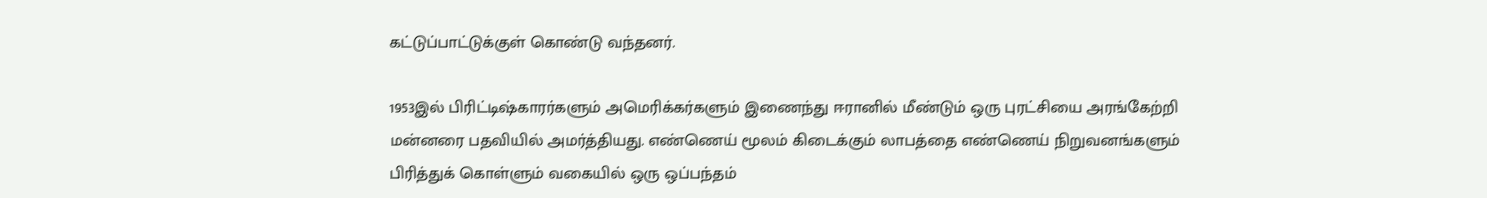கட்டுப்பாட்டுக்குள் கொண்டு வந்தனர்.

1953இல் பிரிட்டிஷ்காரர்களும் அமெரிக்கர்களும் இணைந்து ஈரானில் மீண்டும் ஒரு புரட்சியை அரங்கேற்றி மன்னரை பதவியில் அமர்த்தியது. எண்ணெய் மூலம் கிடைக்கும் லாபத்தை எண்ணெய் நிறுவனங்களும் பிரித்துக் கொள்ளும் வகையில் ஒரு ஒப்பந்தம்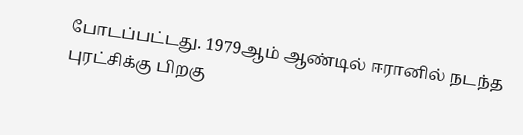போடப்பட்டது. 1979ஆம் ஆண்டில் ஈரானில் நடந்த புரட்சிக்கு பிறகு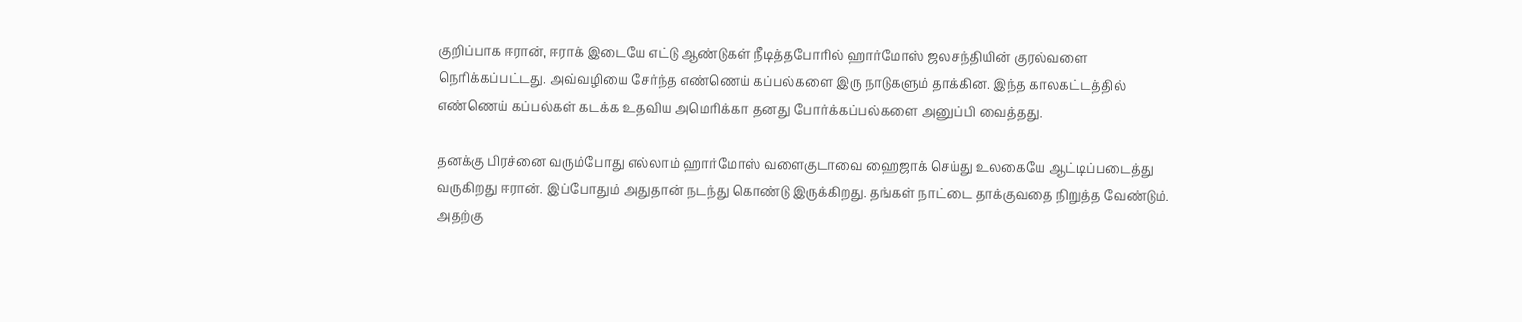குறிப்பாக ஈரான், ஈராக் இடையே எட்டு ஆண்டுகள் நீடித்தபோரில் ஹார்மோஸ் ஜலசந்தியின் குரல்வளை நெரிக்கப்பட்டது. அவ்வழியை சேர்ந்த எண்ணெய் கப்பல்களை இரு நாடுகளும் தாக்கின. இந்த காலகட்டத்தில் எண்ணெய் கப்பல்கள் கடக்க உதவிய அமெரிக்கா தனது போர்க்கப்பல்களை அனுப்பி வைத்தது.

தனக்கு பிரச்னை வரும்போது எல்லாம் ஹார்மோஸ் வளைகுடாவை ஹைஜாக் செய்து உலகையே ஆட்டிப்படைத்து வருகிறது ஈரான். இப்போதும் அதுதான் நடந்து கொண்டு இருக்கிறது. தங்கள் நாட்டை தாக்குவதை நிறுத்த வேண்டும். அதற்கு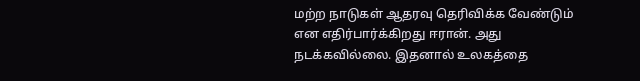மற்ற நாடுகள் ஆதரவு தெரிவிக்க வேண்டும் என எதிர்பார்க்கிறது ஈரான். அது நடக்கவில்லை. இதனால் உலகத்தை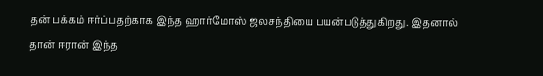தன் பக்கம் ஈர்ப்பதற்காக இந்த ஹார்மோஸ் ஜலசந்தியை பயன்படுத்துகிறது. இதனால் தான் ஈரான் இந்த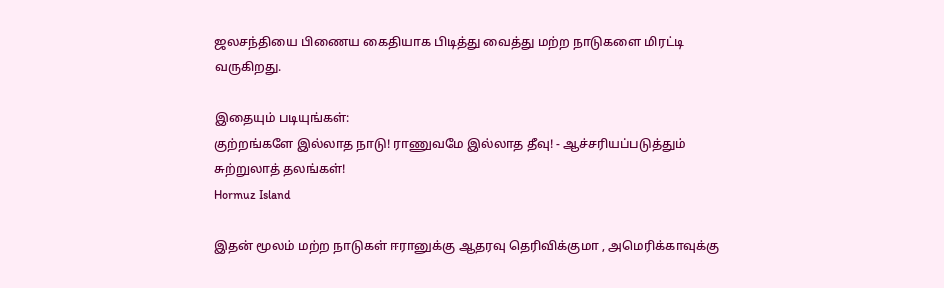ஜலசந்தியை பிணைய கைதியாக பிடித்து வைத்து மற்ற நாடுகளை மிரட்டி வருகிறது.

இதையும் படியுங்கள்:
குற்றங்களே இல்லாத நாடு! ராணுவமே இல்லாத தீவு! - ஆச்சரியப்படுத்தும் சுற்றுலாத் தலங்கள்!
Hormuz Island

இதன் மூலம் மற்ற நாடுகள் ஈரானுக்கு ஆதரவு தெரிவிக்குமா , அமெரிக்காவுக்கு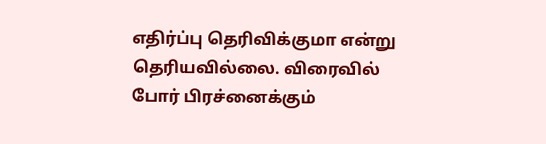எதிர்ப்பு தெரிவிக்குமா என்று தெரியவில்லை. விரைவில் போர் பிரச்னைக்கும்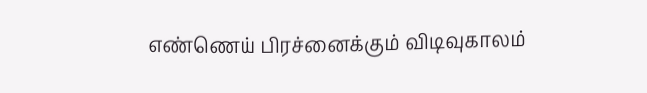எண்ணெய் பிரச்னைக்கும் விடிவுகாலம்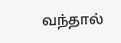வந்தால்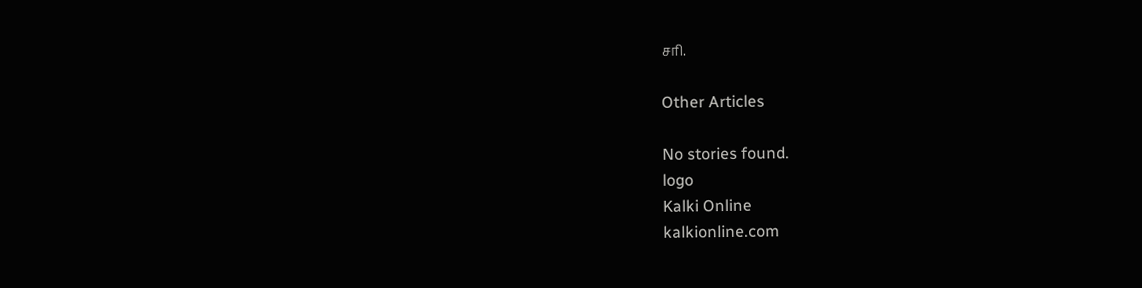சரி.

Other Articles

No stories found.
logo
Kalki Online
kalkionline.com